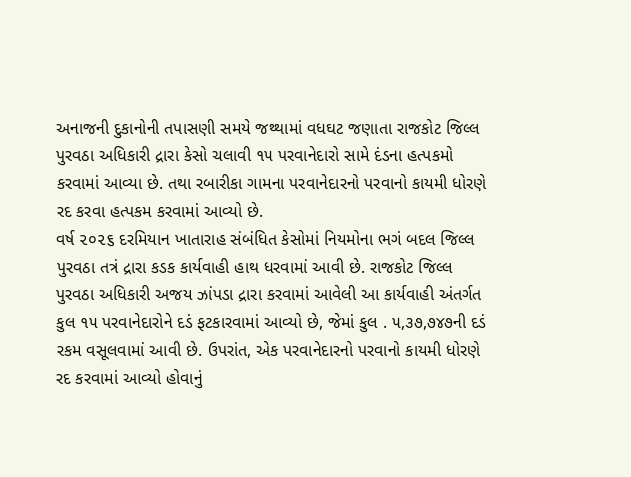અનાજની દુકાનોની તપાસણી સમયે જથ્થામાં વધઘટ જણાતા રાજકોટ જિલ્લ પુરવઠા અધિકારી દ્રારા કેસો ચલાવી ૧૫ પરવાનેદારો સામે દંડના હત્પકમો કરવામાં આવ્યા છે. તથા રબારીકા ગામના પરવાનેદારનો પરવાનો કાયમી ધોરણે રદ કરવા હત્પકમ કરવામાં આવ્યો છે.
વર્ષ ૨૦૨૬ દરમિયાન ખાતારાહ સંબંધિત કેસોમાં નિયમોના ભગં બદલ જિલ્લ પુરવઠા તત્રં દ્રારા કડક કાર્યવાહી હાથ ધરવામાં આવી છે. રાજકોટ જિલ્લ પુરવઠા અધિકારી અજય ઝાંપડા દ્રારા કરવામાં આવેલી આ કાર્યવાહી અંતર્ગત કુલ ૧૫ પરવાનેદારોને દડં ફટકારવામાં આવ્યો છે, જેમાં કુલ . ૫,૩૭,૭૪૭ની દડં રકમ વસૂલવામાં આવી છે. ઉપરાંત, એક પરવાનેદારનો પરવાનો કાયમી ધોરણે રદ કરવામાં આવ્યો હોવાનું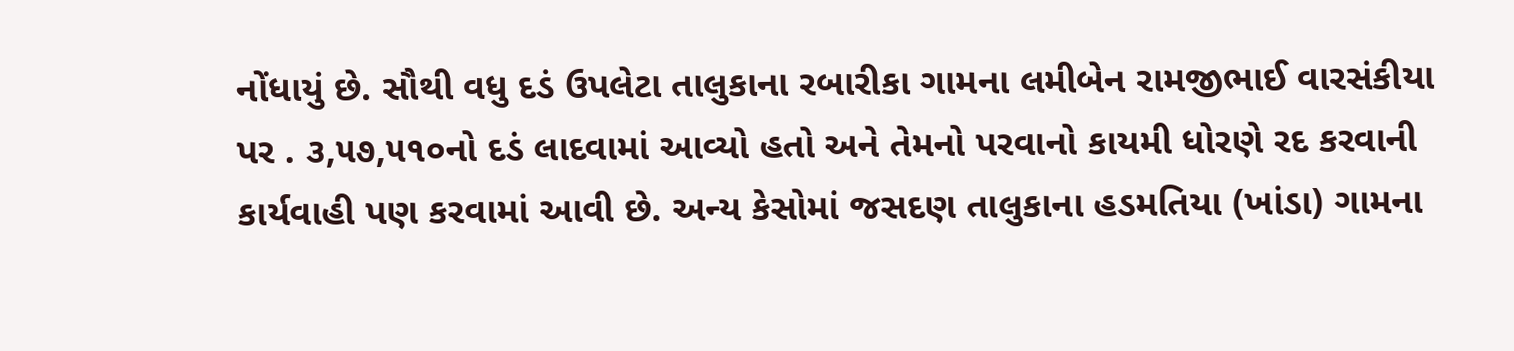નોંધાયું છે. સૌથી વધુ દડં ઉપલેટા તાલુકાના રબારીકા ગામના લમીબેન રામજીભાઈ વારસંકીયા પર . ૩,૫૭,૫૧૦નો દડં લાદવામાં આવ્યો હતો અને તેમનો પરવાનો કાયમી ધોરણે રદ કરવાની કાર્યવાહી પણ કરવામાં આવી છે. અન્ય કેસોમાં જસદણ તાલુકાના હડમતિયા (ખાંડા) ગામના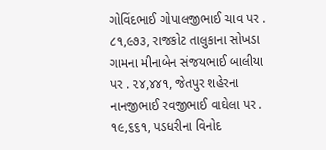ગોવિંદભાઈ ગોપાલજીભાઈ ચાવ પર . ૮૧,૯૭૩, રાજકોટ તાલુકાના સોખડા ગામના મીનાબેન સંજયભાઈ બાલીયા પર . ૨૪,૪૪૧, જેતપુર શહેરના નાનજીભાઈ રવજીભાઈ વાઘેલા પર . ૧૯,૬૬૧, પડધરીના વિનોદ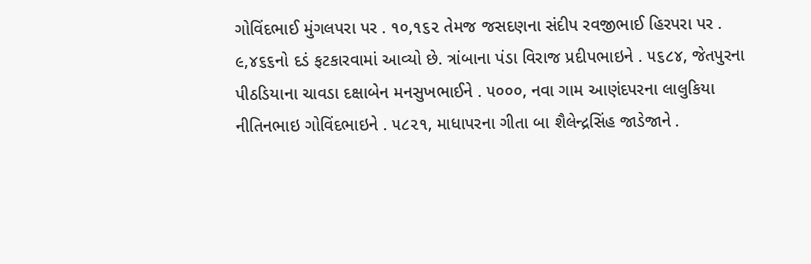ગોવિંદભાઈ મુંગલપરા પર . ૧૦,૧૬૨ તેમજ જસદણના સંદીપ રવજીભાઈ હિરપરા પર . ૯,૪૬૬નો દડં ફટકારવામાં આવ્યો છે. ત્રાંબાના પંડા વિરાજ પ્રદીપભાઇને . ૫૬૮૪, જેતપુરના પીઠડિયાના ચાવડા દક્ષાબેન મનસુખભાઈને . ૫૦૦૦, નવા ગામ આણંદપરના લાલુકિયા નીતિનભાઇ ગોવિંદભાઇને . ૫૮૨૧, માધાપરના ગીતા બા શૈલેન્દ્રસિંહ જાડેજાને .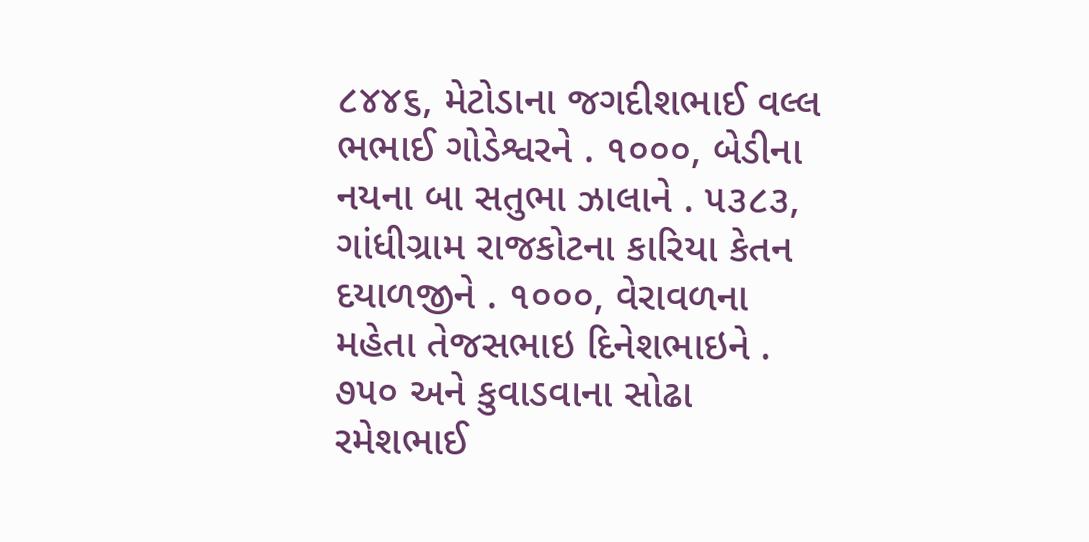૮૪૪૬, મેટોડાના જગદીશભાઈ વલ્લ ભભાઈ ગોડેશ્વરને . ૧૦૦૦, બેડીના નયના બા સતુભા ઝાલાને . ૫૩૮૩, ગાંધીગ્રામ રાજકોટના કારિયા કેતન દયાળજીને . ૧૦૦૦, વેરાવળના મહેતા તેજસભાઇ દિનેશભાઇને . ૭૫૦ અને કુવાડવાના સોઢા રમેશભાઈ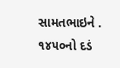સામતભાઇને . ૧૪૫૦નો દડં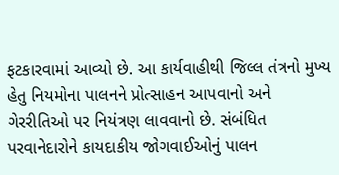ફટકારવામાં આવ્યો છે. આ કાર્યવાહીથી જિલ્લ તંત્રનો મુખ્ય હેતુ નિયમોના પાલનને પ્રોત્સાહન આપવાનો અને ગેરરીતિઓ પર નિયંત્રણ લાવવાનો છે. સંબંધિત પરવાનેદારોને કાયદાકીય જોગવાઈઓનું પાલન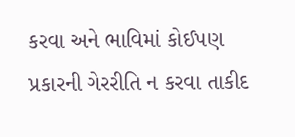કરવા અને ભાવિમાં કોઈપણ પ્રકારની ગેરરીતિ ન કરવા તાકીદ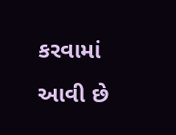કરવામાં આવી છે